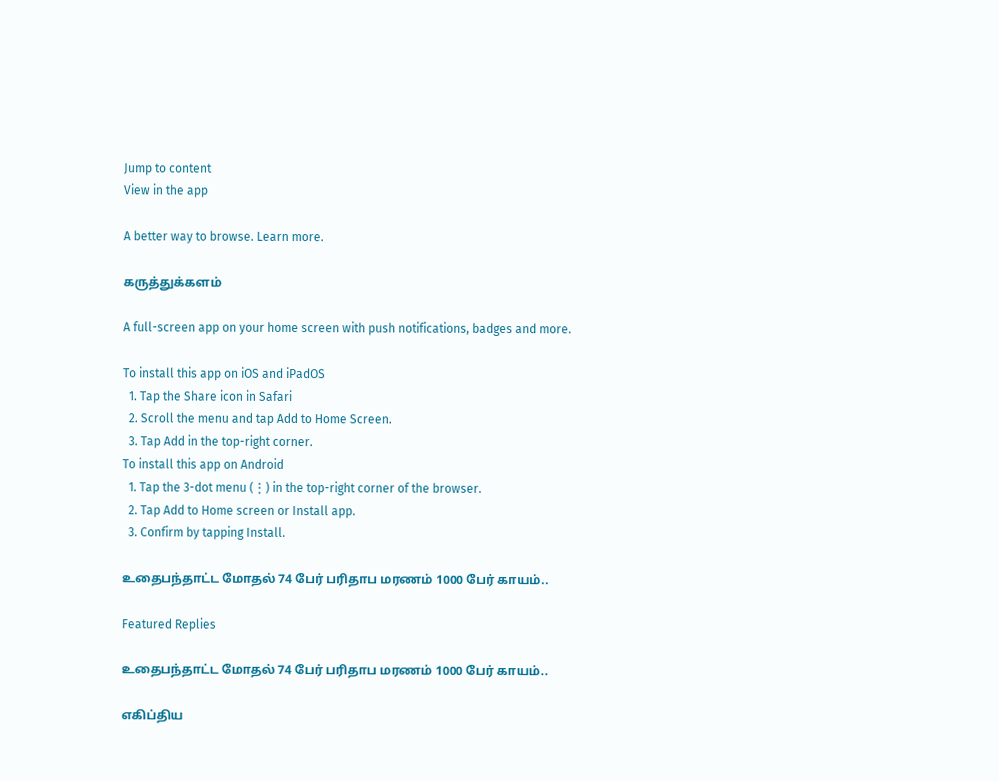Jump to content
View in the app

A better way to browse. Learn more.

கருத்துக்களம்

A full-screen app on your home screen with push notifications, badges and more.

To install this app on iOS and iPadOS
  1. Tap the Share icon in Safari
  2. Scroll the menu and tap Add to Home Screen.
  3. Tap Add in the top-right corner.
To install this app on Android
  1. Tap the 3-dot menu (⋮) in the top-right corner of the browser.
  2. Tap Add to Home screen or Install app.
  3. Confirm by tapping Install.

உதைபந்தாட்ட மோதல் 74 பேர் பரிதாப மரணம் 1000 பேர் காயம்..

Featured Replies

உதைபந்தாட்ட மோதல் 74 பேர் பரிதாப மரணம் 1000 பேர் காயம்..

எகிப்திய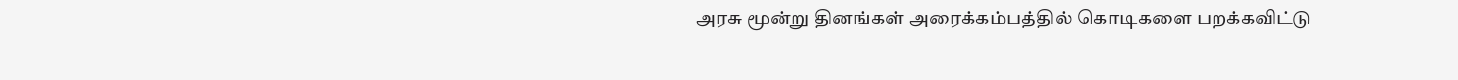அரசு மூன்று தினங்கள் அரைக்கம்பத்தில் கொடிகளை பறக்கவிட்டு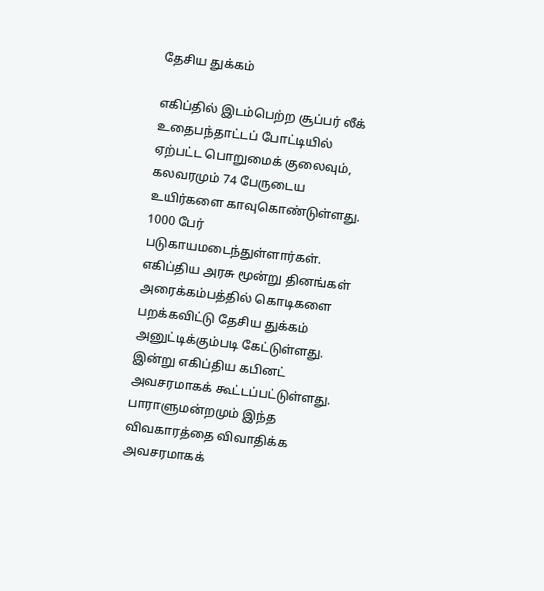தேசிய துக்கம்

எகிப்தில் இடம்பெற்ற சூப்பர் லீக் உதைபந்தாட்டப் போட்டியில் ஏற்பட்ட பொறுமைக் குலைவும், கலவரமும் 74 பேருடைய உயிர்களை காவுகொண்டுள்ளது. 1000 பேர் படுகாயமடைந்துள்ளார்கள். எகிப்திய அரசு மூன்று தினங்கள் அரைக்கம்பத்தில் கொடிகளை பறக்கவிட்டு தேசிய துக்கம் அனுட்டிக்கும்படி கேட்டுள்ளது. இன்று எகிப்திய கபினட் அவசரமாகக் கூட்டப்பட்டுள்ளது. பாராளுமன்றமும் இந்த விவகாரத்தை விவாதிக்க அவசரமாகக்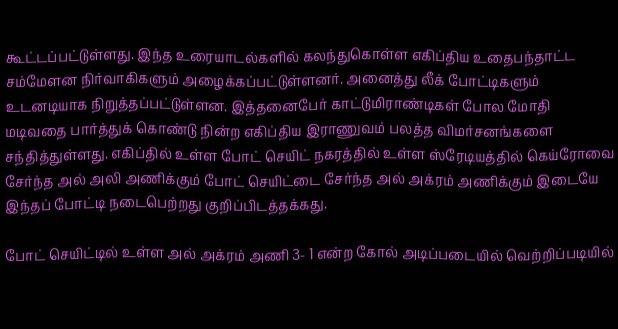கூட்டப்பட்டுள்ளது. இந்த உரையாடல்களில் கலந்துகொள்ள எகிப்திய உதைபந்தாட்ட சம்மேளன நிர்வாகிகளும் அழைக்கப்பட்டுள்ளனர். அனைத்து லீக் போட்டிகளும் உடனடியாக நிறுத்தப்பட்டுள்ளன. இத்தனைபேர் காட்டுமிராண்டிகள் போல மோதி மடிவதை பார்த்துக் கொண்டு நின்ற எகிப்திய இராணுவம் பலத்த விமர்சனங்களை சந்தித்துள்ளது. எகிப்தில் உள்ள போட் செயிட் நகரத்தில் உள்ள ஸ்ரேடியத்தில் கெய்ரோவை சேர்ந்த அல் அலி அணிக்கும் போட் செயிட்டை சேர்ந்த அல் அக்ரம் அணிக்கும் இடையே இந்தப் போட்டி நடைபெற்றது குறிப்பிடத்தக்கது.

போட் செயிட்டில் உள்ள அல் அக்ரம் அணி 3- 1 என்ற கோல் அடிப்படையில் வெற்றிப்படியில்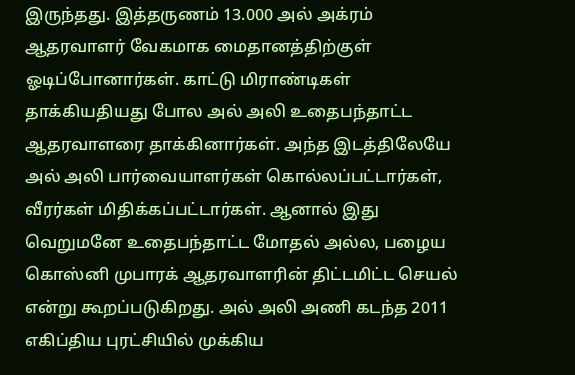இருந்தது. இத்தருணம் 13.000 அல் அக்ரம் ஆதரவாளர் வேகமாக மைதானத்திற்குள் ஓடிப்போனார்கள். காட்டு மிராண்டிகள் தாக்கியதியது போல அல் அலி உதைபந்தாட்ட ஆதரவாளரை தாக்கினார்கள். அந்த இடத்திலேயே அல் அலி பார்வையாளர்கள் கொல்லப்பட்டார்கள், வீரர்கள் மிதிக்கப்பட்டார்கள். ஆனால் இது வெறுமனே உதைபந்தாட்ட மோதல் அல்ல, பழைய கொஸ்னி முபாரக் ஆதரவாளரின் திட்டமிட்ட செயல் என்று கூறப்படுகிறது. அல் அலி அணி கடந்த 2011 எகிப்திய புரட்சியில் முக்கிய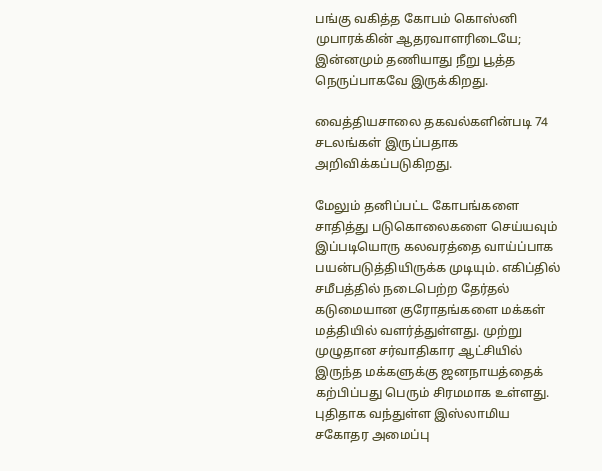பங்கு வகித்த கோபம் கொஸ்னி முபாரக்கின் ஆதரவாளரிடையே; இன்னமும் தணியாது நீறு பூத்த நெருப்பாகவே இருக்கிறது.

வைத்தியசாலை தகவல்களின்படி 74 சடலங்கள் இருப்பதாக அறிவிக்கப்படுகிறது.

மேலும் தனிப்பட்ட கோபங்களை சாதித்து படுகொலைகளை செய்யவும் இப்படியொரு கலவரத்தை வாய்ப்பாக பயன்படுத்தியிருக்க முடியும். எகிப்தில் சமீபத்தில் நடைபெற்ற தேர்தல் கடுமையான குரோதங்களை மக்கள் மத்தியில் வளர்த்துள்ளது. முற்று முழுதான சர்வாதிகார ஆட்சியில் இருந்த மக்களுக்கு ஜனநாயத்தைக் கற்பிப்பது பெரும் சிரமமாக உள்ளது. புதிதாக வந்துள்ள இஸ்லாமிய சகோதர அமைப்பு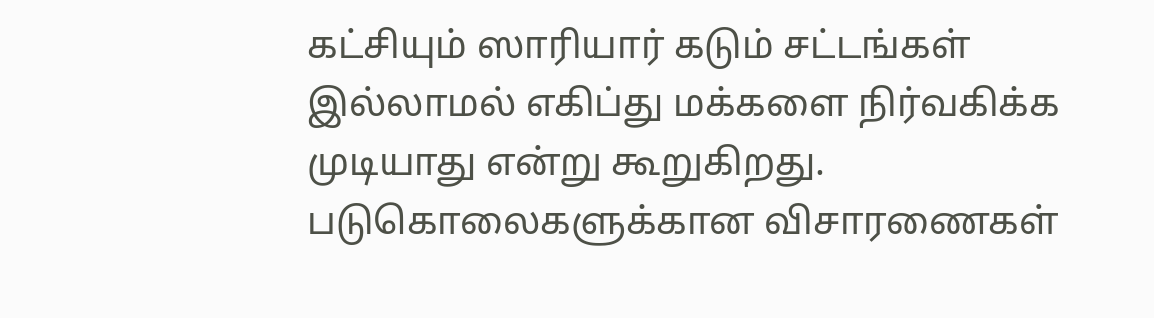கட்சியும் ஸாரியார் கடும் சட்டங்கள் இல்லாமல் எகிப்து மக்களை நிர்வகிக்க முடியாது என்று கூறுகிறது. படுகொலைகளுக்கான விசாரணைகள்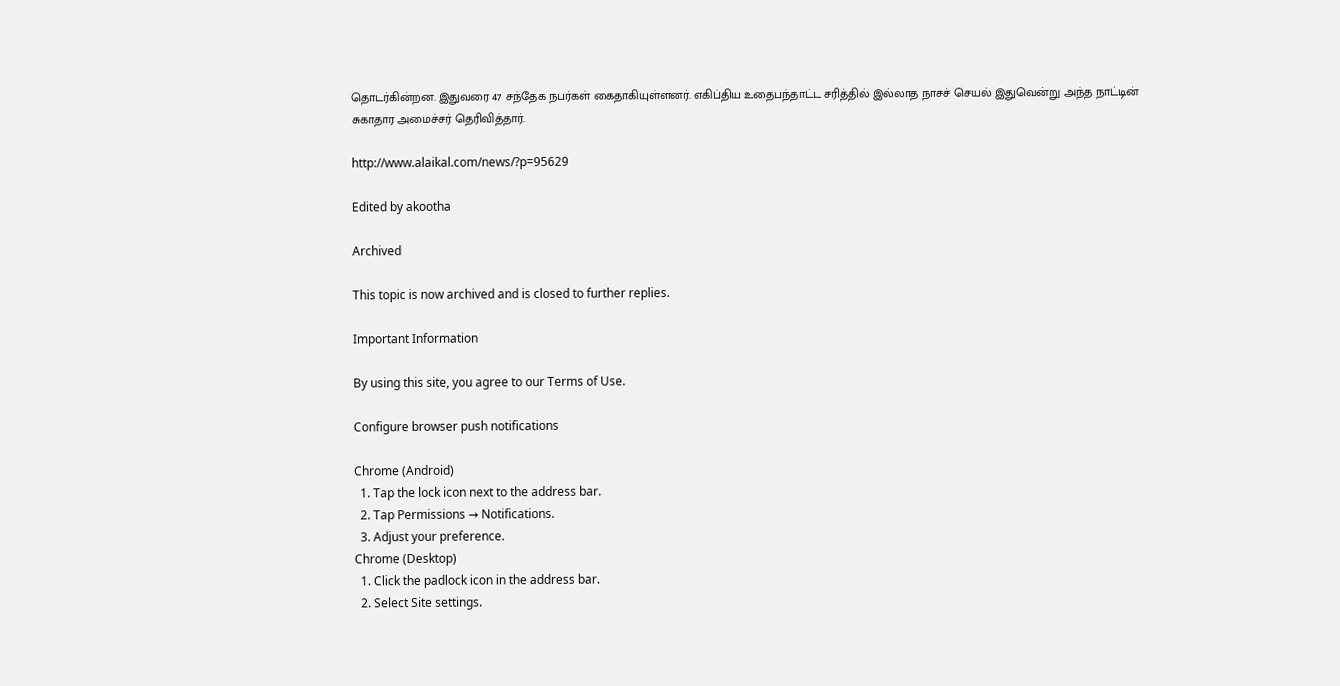தொடர்கின்றன. இதுவரை 47 சந்தேக நபர்கள் கைதாகியுள்ளனர். எகிப்திய உதைபந்தாட்ட சரித்தில் இல்லாத நாசச் செயல் இதுவென்று அந்த நாட்டின் சுகாதார அமைச்சர் தெரிவித்தார்.

http://www.alaikal.com/news/?p=95629

Edited by akootha

Archived

This topic is now archived and is closed to further replies.

Important Information

By using this site, you agree to our Terms of Use.

Configure browser push notifications

Chrome (Android)
  1. Tap the lock icon next to the address bar.
  2. Tap Permissions → Notifications.
  3. Adjust your preference.
Chrome (Desktop)
  1. Click the padlock icon in the address bar.
  2. Select Site settings.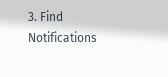3. Find Notifications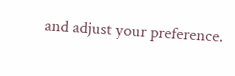and adjust your preference.